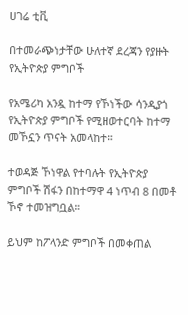ሀገሬ ቲቪ

በተመራጭነታቸው ሁለተኛ ደረጃን የያዙት የኢትዮጵያ ምግቦች

የአሜሪካ አንዷ ከተማ የኾነችው ሳንዲያጎ የኢትዮጵያ ምግቦች የሚዘወተርባት ከተማ መኾኗን ጥናት አመላከተ።

ተወዳጅ ኾነዋል የተባሉት የኢትዮጵያ ምግቦች ሽፋን በከተማዋ 4 ነጥብ 8 በመቶ ኾኖ ተመዝግቧል።

ይህም ከፖላንድ ምግቦች በመቀጠል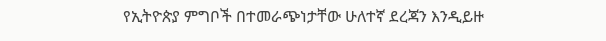የኢትዮጵያ ምግቦች በተመራጭነታቸው ሁለተኛ ደረጃን እንዲይዙ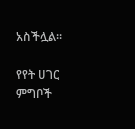አስችሏል።

የየት ሀገር ምግቦች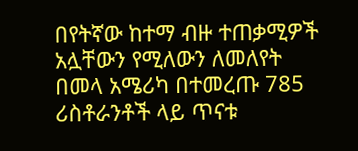በየትኛው ከተማ ብዙ ተጠቃሚዎች አሏቸውን የሚለውን ለመለየት በመላ አሜሪካ በተመረጡ 785 ሪስቶራንቶች ላይ ጥናቱ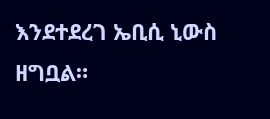እንደተደረገ ኤቢሲ ኒውስ ዘግቧል።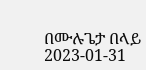በሙሉጌታ በላይ
2023-01-31